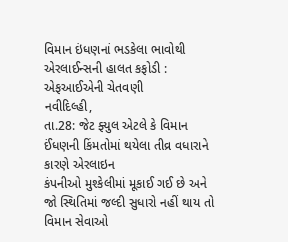વિમાન ઇંધણનાં ભડકેલા ભાવોથી એરલાઈન્સની હાલત કફોડી : એફઆઈએની ચેતવણી
નવીદિલ્હી,
તા.28: જેટ ફ્યુલ એટલે કે વિમાન ઈંધણની કિંમતોમાં થયેલા તીવ્ર વધારાને કારણે એરલાઇન
કંપનીઓ મુશ્કેલીમાં મૂકાઈ ગઈ છે અને જો સ્થિતિમાં જલ્દી સુધારો નહીં થાય તો વિમાન સેવાઓ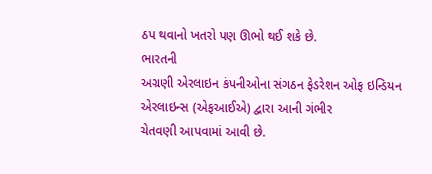ઠપ થવાનો ખતરો પણ ઊભો થઈ શકે છે.
ભારતની
અગ્રણી એરલાઇન કંપનીઓના સંગઠન ફેડરેશન ઓફ ઇન્ડિયન એરલાઇન્સ (એફઆઈએ) દ્વારા આની ગંભીર
ચેતવણી આપવામાં આવી છે.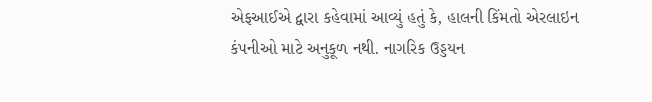એફઆઈએ દ્વારા કહેવામાં આવ્યું હતું કે, હાલની કિંમતો એરલાઇન
કંપનીઓ માટે અનુકૂળ નથી. નાગરિક ઉડ્ડયન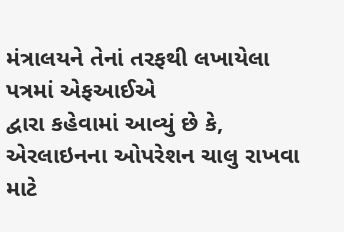મંત્રાલયને તેનાં તરફથી લખાયેલા પત્રમાં એફઆઈએ
દ્વારા કહેવામાં આવ્યું છે કે, એરલાઇનના ઓપરેશન ચાલુ રાખવા માટે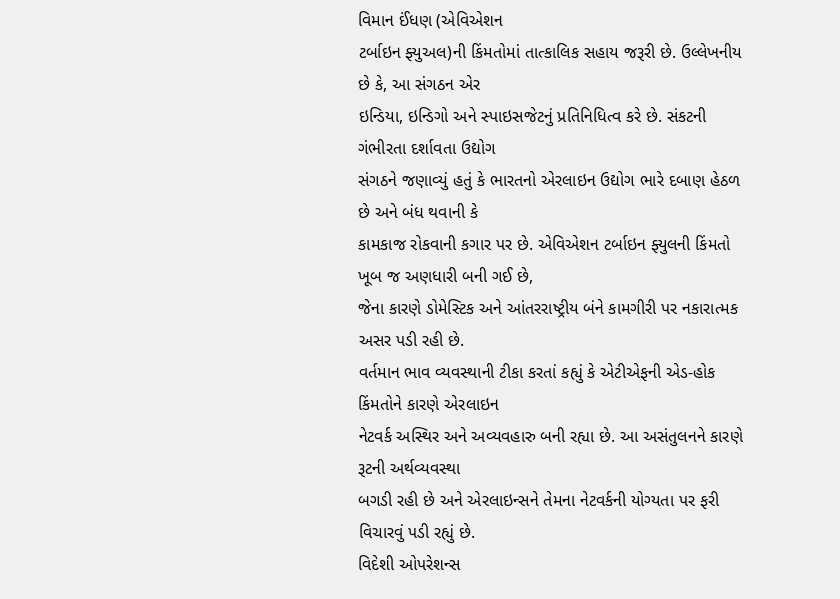વિમાન ઈંધણ (એવિએશન
ટર્બાઇન ફ્યુઅલ)ની કિંમતોમાં તાત્કાલિક સહાય જરૂરી છે. ઉલ્લેખનીય છે કે, આ સંગઠન એર
ઇન્ડિયા, ઇન્ડિગો અને સ્પાઇસજેટનું પ્રતિનિધિત્વ કરે છે. સંકટની ગંભીરતા દર્શાવતા ઉદ્યોગ
સંગઠને જણાવ્યું હતું કે ભારતનો એરલાઇન ઉદ્યોગ ભારે દબાણ હેઠળ છે અને બંધ થવાની કે
કામકાજ રોકવાની કગાર પર છે. એવિએશન ટર્બાઇન ફ્યુલની કિંમતો ખૂબ જ અણધારી બની ગઈ છે,
જેના કારણે ડોમેસ્ટિક અને આંતરરાષ્ટ્રીય બંને કામગીરી પર નકારાત્મક અસર પડી રહી છે.
વર્તમાન ભાવ વ્યવસ્થાની ટીકા કરતાં કહ્યું કે એટીએફની એડ-હોક કિંમતોને કારણે એરલાઇન
નેટવર્ક અસ્થિર અને અવ્યવહારુ બની રહ્યા છે. આ અસંતુલનને કારણે રૂટની અર્થવ્યવસ્થા
બગડી રહી છે અને એરલાઇન્સને તેમના નેટવર્કની યોગ્યતા પર ફરી વિચારવું પડી રહ્યું છે.
વિદેશી ઓપરેશન્સ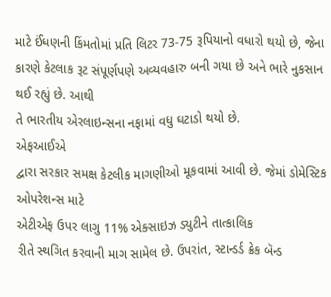માટે ઈંધણની કિંમતોમાં પ્રતિ લિટર 73-75 રૂપિયાનો વધારો થયો છે, જેના
કારણે કેટલાક રૂટ સંપૂર્ણપણે અવ્યવહારુ બની ગયા છે અને ભારે નુકસાન થઈ રહ્યું છે. આથી
તે ભારતીય એરલાઇન્સના નફામાં વધુ ઘટાડો થયો છે.
એફઆઈએ
દ્વારા સરકાર સમક્ષ કેટલીક માગણીઓ મૂકવામાં આવી છે. જેમાં ડોમેસ્ટિક ઓપરેશન્સ માટે
એટીએફ ઉપર લાગુ 11% એક્સાઇઝ ડ્યુટીને તાત્કાલિક
રીતે સ્થગિત કરવાની માગ સામેલ છે. ઉપરાંત, સ્ટાન્ડર્ડ ક્રેક બૅન્ડ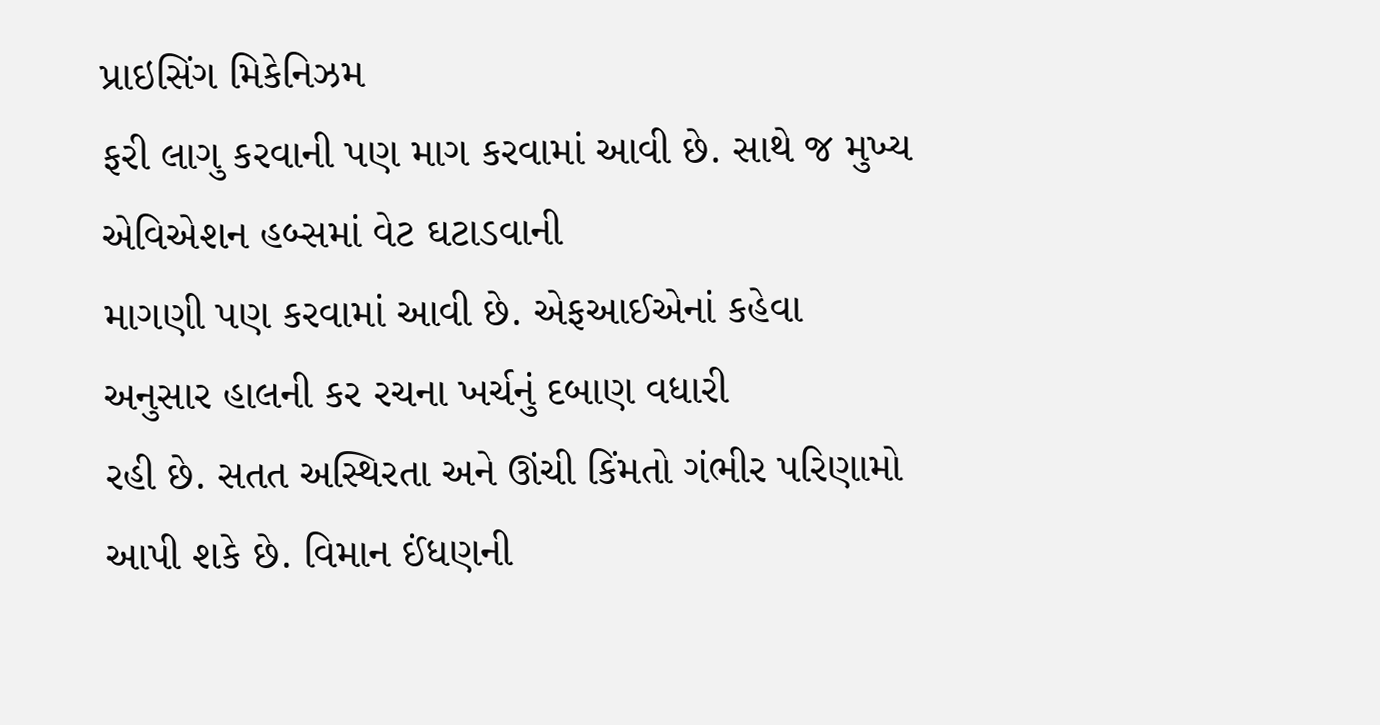પ્રાઇસિંગ મિકેનિઝમ
ફરી લાગુ કરવાની પણ માગ કરવામાં આવી છે. સાથે જ મુખ્ય એવિએશન હબ્સમાં વેટ ઘટાડવાની
માગણી પણ કરવામાં આવી છે. એફઆઈએનાં કહેવા અનુસાર હાલની કર રચના ખર્ચનું દબાણ વધારી
રહી છે. સતત અસ્થિરતા અને ઊંચી કિંમતો ગંભીર પરિણામો આપી શકે છે. વિમાન ઈંધણની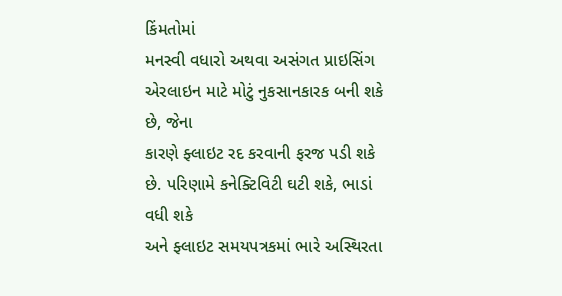કિંમતોમાં
મનસ્વી વધારો અથવા અસંગત પ્રાઇસિંગ એરલાઇન માટે મોટું નુકસાનકારક બની શકે છે, જેના
કારણે ફ્લાઇટ રદ કરવાની ફરજ પડી શકે છે. પરિણામે કનેક્ટિવિટી ઘટી શકે, ભાડાં વધી શકે
અને ફ્લાઇટ સમયપત્રકમાં ભારે અસ્થિરતા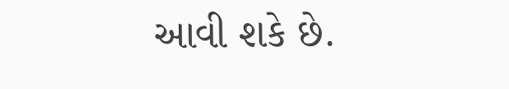આવી શકે છે.